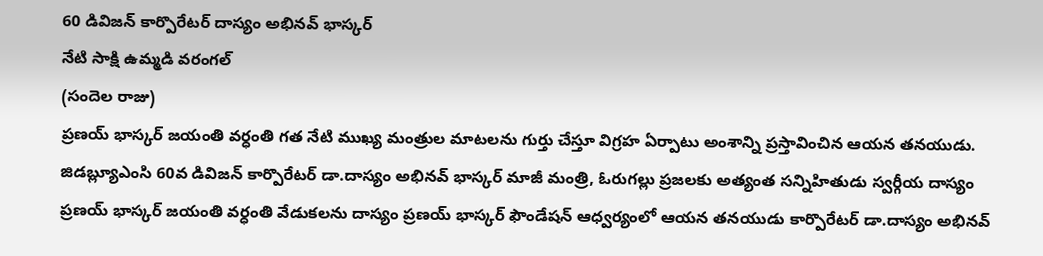60 డివిజన్ కార్పొరేటర్ దాస్యం అభినవ్ భాస్కర్
నేటి సాక్షి ఉమ్మడి వరంగల్
(సందెల రాజు)
ప్రణయ్ భాస్కర్ జయంతి వర్ధంతి గత నేటి ముఖ్య మంత్రుల మాటలను గుర్తు చేస్తూ విగ్రహ ఏర్పాటు అంశాన్ని ప్రస్తావించిన ఆయన తనయుడు. జిడబ్ల్యూఎంసి 60వ డివిజన్ కార్పొరేటర్ డా.దాస్యం అభినవ్ భాస్కర్ మాజీ మంత్రి, ఓరుగల్లు ప్రజలకు అత్యంత సన్నిహితుడు స్వర్గీయ దాస్యం ప్రణయ్ భాస్కర్ జయంతి వర్ధంతి వేడుకలను దాస్యం ప్రణయ్ భాస్కర్ ఫౌండేషన్ ఆధ్వర్యంలో ఆయన తనయుడు కార్పొరేటర్ డా.దాస్యం అభినవ్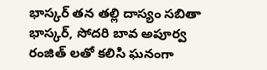భాస్కర్ తన తల్లి దాస్యం సబితా భాస్కర్, సోదరి బావ అపూర్వ రంజిత్ లతో కలిసి ఘనంగా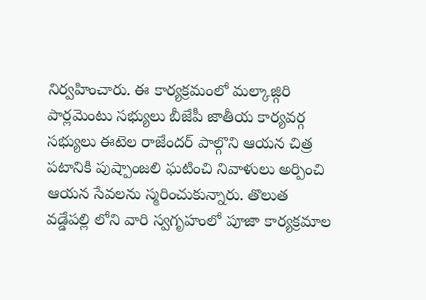నిర్వహించారు. ఈ కార్యక్రమంలో మల్కాజ్గిరి పార్లమెంటు సభ్యులు బీజేపీ జాతీయ కార్యవర్గ సభ్యులు ఈటెల రాజేందర్ పాల్గొని ఆయన చిత్ర పటానికి పుష్పాంజలి ఘటించి నివాళులు అర్పించి ఆయన సేవలను స్మరించుకున్నారు. తొలుత వడ్డేపల్లి లోని వారి స్వగృహంలో పూజా కార్యక్రమాల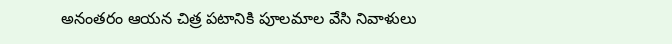అనంతరం ఆయన చిత్ర పటానికి పూలమాల వేసి నివాళులు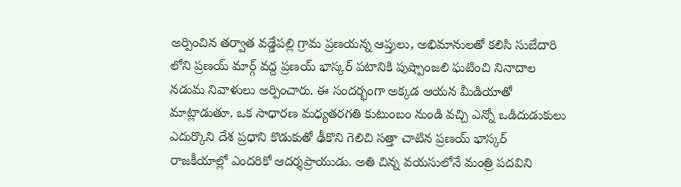అర్పించిన తర్వాత వడ్డేపల్లి గ్రామ ప్రణయన్న ఆప్తులు, అభిమానులతో కలిసి సుబేదారి లోని ప్రణయ్ మార్గ్ వద్ద ప్రణయ్ భాస్కర్ పటానికి పుష్పాంజలి ఘటించి నినాదాల నడుమ నివాళులు అర్పించారు. ఈ సందర్భంగా అక్కడ ఆయన మీడియాతో మాట్లాడుతూ. ఒక సాధారణ మధ్యతరగతి కుటుంబం నుండి వచ్చి ఎన్నో ఒడిదుడుకులు ఎదుర్కొని దేశ ప్రధాని కొడుకుతో ఢీకొని గెలిచి సత్తా చాటిన ప్రణయ్ భాస్కర్ రాజకీయాల్లో ఎందరికో ఆదర్శప్రాయుడు. అతి చిన్న వయసులోనే మంత్రి పదవిని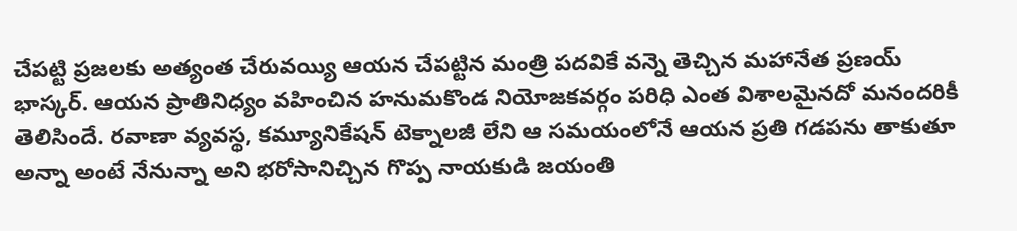చేపట్టి ప్రజలకు అత్యంత చేరువయ్యి ఆయన చేపట్టిన మంత్రి పదవికే వన్నె తెచ్చిన మహానేత ప్రణయ్ భాస్కర్. ఆయన ప్రాతినిధ్యం వహించిన హనుమకొండ నియోజకవర్గం పరిధి ఎంత విశాలమైనదో మనందరికీ తెలిసిందే. రవాణా వ్యవస్థ, కమ్యూనికేషన్ టెక్నాలజీ లేని ఆ సమయంలోనే ఆయన ప్రతి గడపను తాకుతూ అన్నా అంటే నేనున్నా అని భరోసానిచ్చిన గొప్ప నాయకుడి జయంతి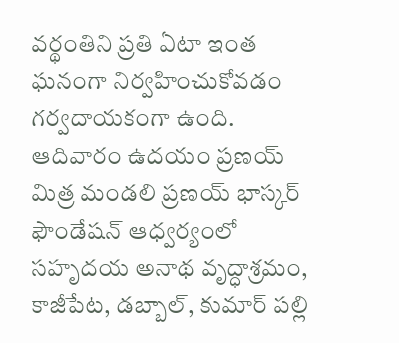వర్థంతిని ప్రతి ఏటా ఇంత ఘనంగా నిర్వహించుకోవడం గర్వదాయకంగా ఉంది. ఆదివారం ఉదయం ప్రణయ్ మిత్ర మండలి ప్రణయ్ భాస్కర్ ఫౌండేషన్ ఆధ్వర్యంలో సహృదయ అనాథ వృద్ధాశ్రమం, కాజీపేట, డబ్బాల్, కుమార్ పల్లి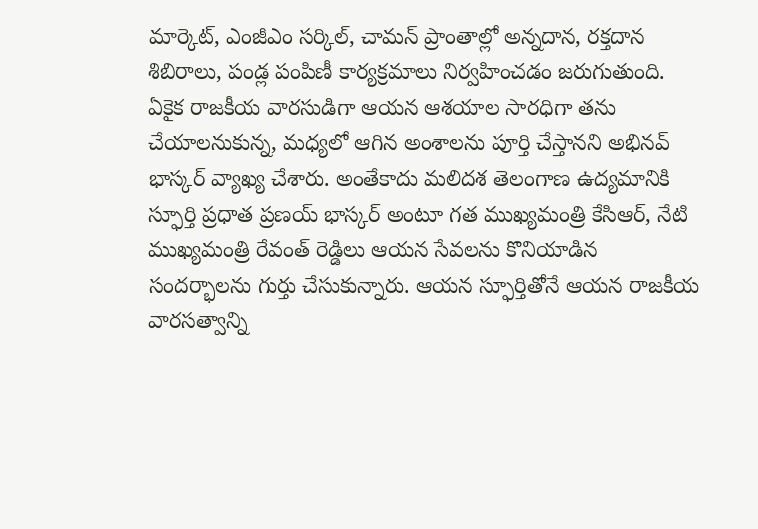మార్కెట్, ఎంజీఎం సర్కిల్, చామన్ ప్రాంతాల్లో అన్నదాన, రక్తదాన శిబిరాలు, పండ్ల పంపిణీ కార్యక్రమాలు నిర్వహించడం జరుగుతుంది. ఏకైక రాజకీయ వారసుడిగా ఆయన ఆశయాల సారధిగా తను చేయాలనుకున్న, మధ్యలో ఆగిన అంశాలను పూర్తి చేస్తానని అభినవ్ భాస్కర్ వ్యాఖ్య చేశారు. అంతేకాదు మలిదశ తెలంగాణ ఉద్యమానికి స్ఫూర్తి ప్రధాత ప్రణయ్ భాస్కర్ అంటూ గత ముఖ్యమంత్రి కేసిఆర్, నేటి ముఖ్యమంత్రి రేవంత్ రెడ్డిలు ఆయన సేవలను కొనియాడిన సందర్భాలను గుర్తు చేసుకున్నారు. ఆయన స్ఫూర్తితోనే ఆయన రాజకీయ వారసత్వాన్ని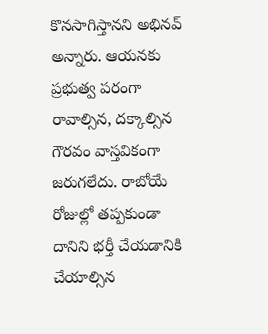కొనసాగిస్తానని అభినవ్ అన్నారు. ఆయనకు ప్రభుత్వ పరంగా రావాల్సిన, దక్కాల్సిన గౌరవం వాస్తవికంగా జరుగలేదు. రాబోయే రోజుల్లో తప్పకుండా దానిని భర్తీ చేయడానికి చేయాల్సిన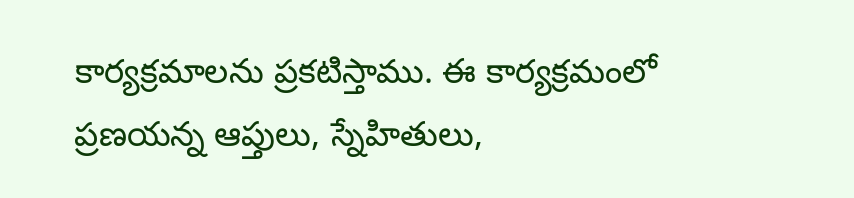కార్యక్రమాలను ప్రకటిస్తాము. ఈ కార్యక్రమంలో ప్రణయన్న ఆప్తులు, స్నేహితులు,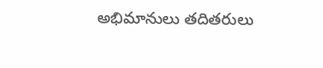అభిమానులు తదితరులు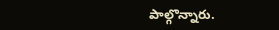పాల్గొన్నారు.